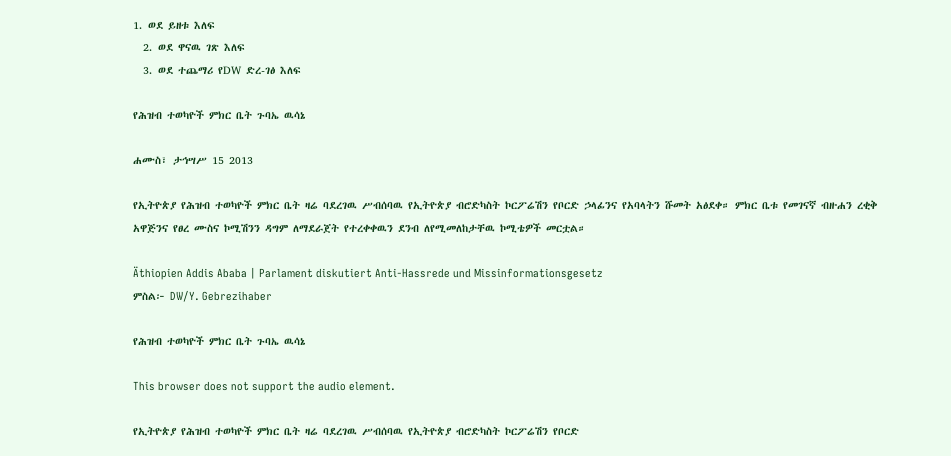1. ወደ ይዘቱ እለፍ
  2. ወደ ዋናዉ ገጽ እለፍ
  3. ወደ ተጨማሪ የDW ድረ-ገፅ እለፍ

የሕዝብ ተወካዮች ምክር ቤት ጉባኤ ዉሳኔ

ሐሙስ፣ ታኅሣሥ 15 2013

የኢትዮጵያ የሕዝብ ተወካዮች ምክር ቤት ዛሬ ባደረገዉ ሥብሰባዉ የኢትዮጵያ ብሮድካስት ኮርፖሬሽን የቦርድ ኃላፊንና የአባላትን ሹመት አፅደቀ። ምክር ቤቱ የመገናኛ ብዙሐን ረቂቅ አዋጅንና የፀረ ሙስና ኮሚሽንን ዳግም ለማደራጀት የተረቀቀዉን ደንብ ለየሚመለከታቸዉ ኮሚቴዎች መርቷል።

Äthiopien Addis Ababa | Parlament diskutiert Anti-Hassrede und Missinformationsgesetz
ምስል፦ DW/Y. Gebrezihaber

የሕዝብ ተወካዮች ምክር ቤት ጉባኤ ዉሳኔ

This browser does not support the audio element.

የኢትዮጵያ የሕዝብ ተወካዮች ምክር ቤት ዛሬ ባደረገዉ ሥብሰባዉ የኢትዮጵያ ብሮድካስት ኮርፖሬሽን የቦርድ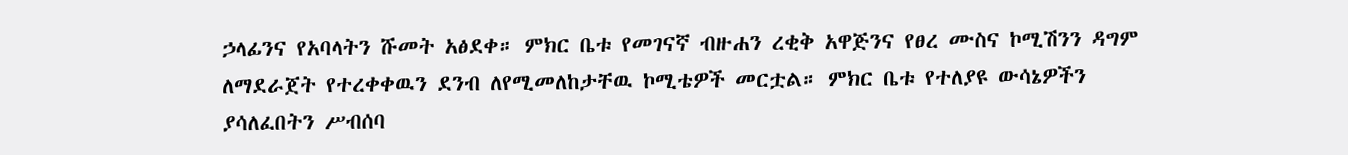ኃላፊንና የአባላትን ሹመት አፅደቀ። ምክር ቤቱ የመገናኛ ብዙሐን ረቂቅ አዋጅንና የፀረ ሙስና ኮሚሽንን ዳግም ለማደራጀት የተረቀቀዉን ደንብ ለየሚመለከታቸዉ ኮሚቴዎች መርቷል። ምክር ቤቱ የተለያዩ ውሳኔዎችን ያሳለፈበትን ሥብሰባ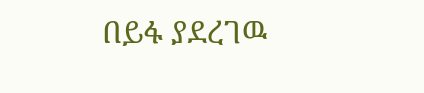በይፋ ያደረገዉ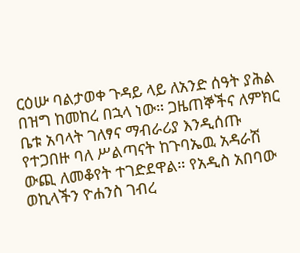ርዕሡ ባልታወቀ ጉዳይ ላይ ለአንድ ሰዓት ያሕል በዝግ ከመከረ በኋላ ነው። ጋዜጠኞችና ለምክር ቤቱ አባላት ገለፃና ማብራሪያ እንዲሰጡ የተጋበዙ ባለ ሥልጣናት ከጉባኤዉ አዳራሽ ውጪ ለመቆየት ተገድደዋል። የአዲስ አበባው ወኪላችን ዮሐንስ ገብረ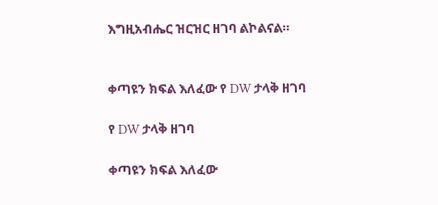እግዚአብሔር ዝርዝር ዘገባ ልኮልናል።


ቀጣዩን ክፍል እለፈው የ DW ታላቅ ዘገባ

የ DW ታላቅ ዘገባ

ቀጣዩን ክፍል እለፈው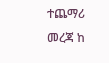ተጨማሪ መረጃ ከ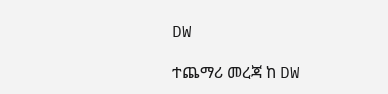DW

ተጨማሪ መረጃ ከ DW